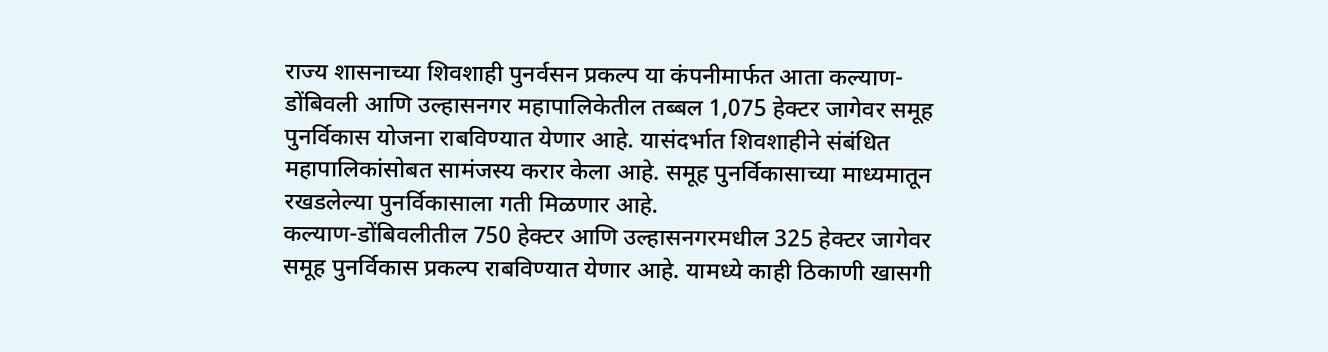राज्य शासनाच्या शिवशाही पुनर्वसन प्रकल्प या कंपनीमार्फत आता कल्याण- डोंबिवली आणि उल्हासनगर महापालिकेतील तब्बल 1,075 हेक्टर जागेवर समूह पुनर्विकास योजना राबविण्यात येणार आहे. यासंदर्भात शिवशाहीने संबंधित महापालिकांसोबत सामंजस्य करार केला आहे. समूह पुनर्विकासाच्या माध्यमातून रखडलेल्या पुनर्विकासाला गती मिळणार आहे.
कल्याण-डोंबिवलीतील 750 हेक्टर आणि उल्हासनगरमधील 325 हेक्टर जागेवर समूह पुनर्विकास प्रकल्प राबविण्यात येणार आहे. यामध्ये काही ठिकाणी खासगी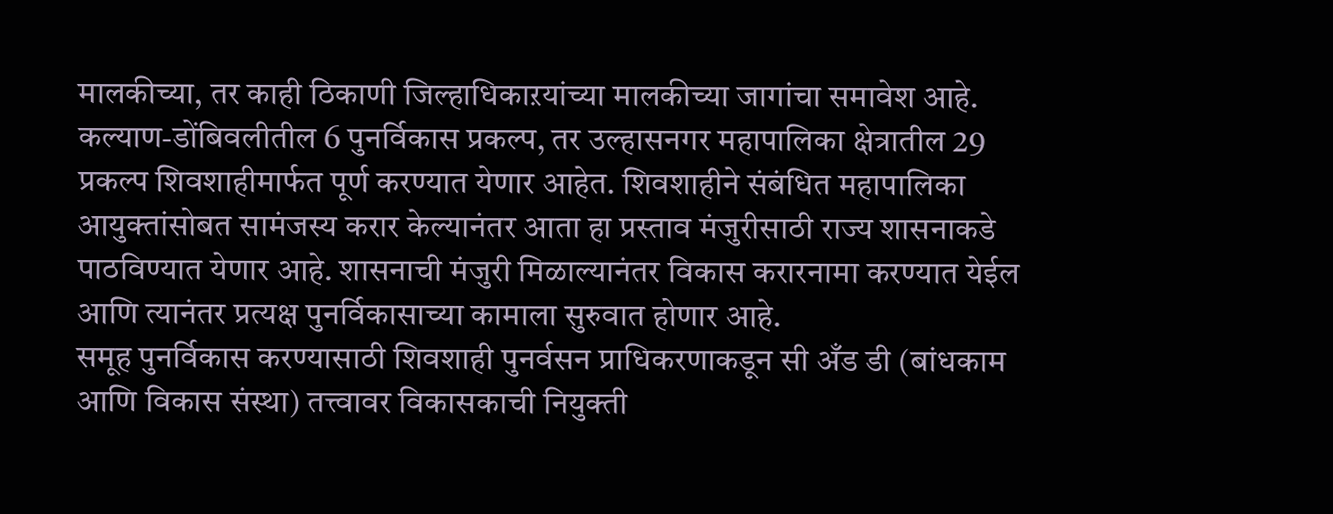मालकीच्या, तर काही ठिकाणी जिल्हाधिकाऱयांच्या मालकीच्या जागांचा समावेश आहे. कल्याण-डोंबिवलीतील 6 पुनर्विकास प्रकल्प, तर उल्हासनगर महापालिका क्षेत्रातील 29 प्रकल्प शिवशाहीमार्फत पूर्ण करण्यात येणार आहेत. शिवशाहीने संबंधित महापालिका आयुक्तांसोबत सामंजस्य करार केल्यानंतर आता हा प्रस्ताव मंजुरीसाठी राज्य शासनाकडे पाठविण्यात येणार आहे. शासनाची मंजुरी मिळाल्यानंतर विकास करारनामा करण्यात येईल आणि त्यानंतर प्रत्यक्ष पुनर्विकासाच्या कामाला सुरुवात होणार आहे.
समूह पुनर्विकास करण्यासाठी शिवशाही पुनर्वसन प्राधिकरणाकडून सी अँड डी (बांधकाम आणि विकास संस्था) तत्त्वावर विकासकाची नियुक्ती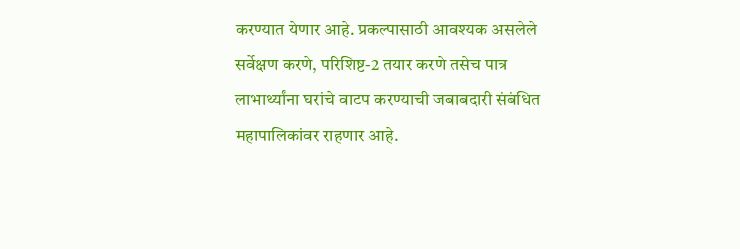करण्यात येणार आहे. प्रकल्पासाठी आवश्यक असलेले सर्वेक्षण करणे, परिशिष्ट-2 तयार करणे तसेच पात्र लाभार्थ्यांना घरांचे वाटप करण्याची जबाबदारी संबंधित महापालिकांवर राहणार आहे.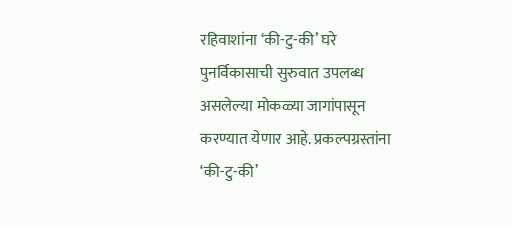रहिवाशांना ‘की-टु-की’ घरे
पुनर्विकासाची सुरुवात उपलब्ध असलेल्या मोकळ्या जागांपासून करण्यात येणार आहे. प्रकल्पग्रस्तांना ‘की-टु-की’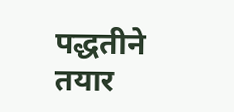पद्धतीने तयार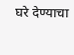घरे देण्याचा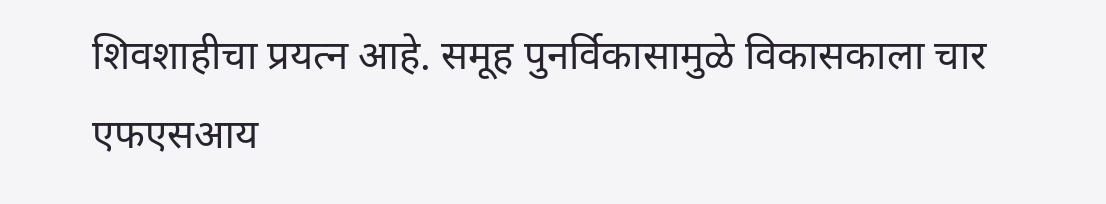शिवशाहीचा प्रयत्न आहे. समूह पुनर्विकासामुळे विकासकाला चार एफएसआय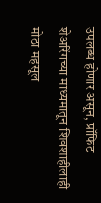उपलब्ध होणार असून, प्रॉफिट शेअरिंगच्या माध्यमातून शिवशाहीलाही मोठा महसूल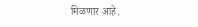मिळणार आहे.